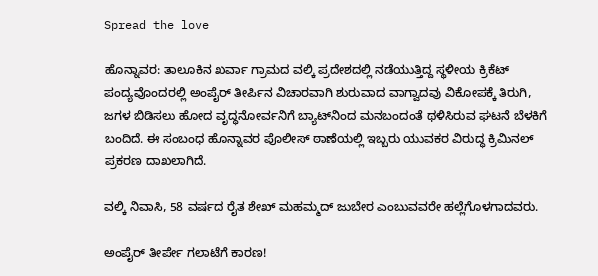Spread the love

ಹೊನ್ನಾವರ: ತಾಲೂಕಿನ ಖರ್ವಾ ಗ್ರಾಮದ ವಲ್ಕಿ ಪ್ರದೇಶದಲ್ಲಿ ನಡೆಯುತ್ತಿದ್ದ ಸ್ಥಳೀಯ ಕ್ರಿಕೆಟ್ ಪಂದ್ಯವೊಂದರಲ್ಲಿ ಅಂಪೈರ್ ತೀರ್ಪಿನ ವಿಚಾರವಾಗಿ ಶುರುವಾದ ವಾಗ್ವಾದವು ವಿಕೋಪಕ್ಕೆ ತಿರುಗಿ, ಜಗಳ ಬಿಡಿಸಲು ಹೋದ ವೃದ್ಧನೋರ್ವನಿಗೆ ಬ್ಯಾಟ್‌ನಿಂದ ಮನಬಂದಂತೆ ಥಳಿಸಿರುವ ಘಟನೆ ಬೆಳಕಿಗೆ ಬಂದಿದೆ. ಈ ಸಂಬಂಧ ಹೊನ್ನಾವರ ಪೊಲೀಸ್ ಠಾಣೆಯಲ್ಲಿ ಇಬ್ಬರು ಯುವಕರ ವಿರುದ್ಧ ಕ್ರಿಮಿನಲ್ ಪ್ರಕರಣ ದಾಖಲಾಗಿದೆ.

ವಲ್ಕಿ ನಿವಾಸಿ, 58 ವರ್ಷದ ರೈತ ಶೇಖ್ ಮಹಮ್ಮದ್ ಜುಬೇರ ಎಂಬುವವರೇ ಹಲ್ಲೆಗೊಳಗಾದವರು.

ಅಂಪೈರ್ ತೀರ್ಪೇ ಗಲಾಟೆಗೆ ಕಾರಣ!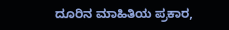ದೂರಿನ ಮಾಹಿತಿಯ ಪ್ರಕಾರ,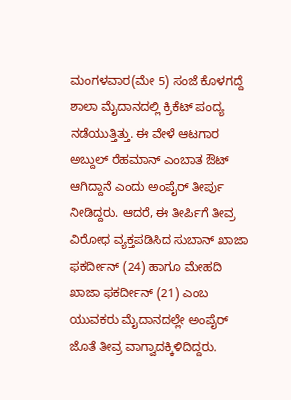ಮಂಗಳವಾರ(ಮೇ 5) ಸಂಜೆ ಕೊಳಗದ್ದೆ ಶಾಲಾ ಮೈದಾನದಲ್ಲಿ ಕ್ರಿಕೆಟ್ ಪಂದ್ಯ ನಡೆಯುತ್ತಿತ್ತು. ಈ ವೇಳೆ ಆಟಗಾರ ಅಬ್ದುಲ್ ರೆಹಮಾನ್ ಎಂಬಾತ ಔಟ್ ಆಗಿದ್ದಾನೆ ಎಂದು ಅಂಪೈರ್ ತೀರ್ಪು ನೀಡಿದ್ದರು. ಆದರೆ, ಈ ತೀರ್ಪಿಗೆ ತೀವ್ರ ವಿರೋಧ ವ್ಯಕ್ತಪಡಿಸಿದ ಸುಬಾನ್ ಖಾಜಾ ಫಕರ್ದೀನ್ (24) ಹಾಗೂ ಮೇಹದಿ ಖಾಜಾ ಫಕರ್ದೀನ್ (21) ಎಂಬ ಯುವಕರು ಮೈದಾನದಲ್ಲೇ ಅಂಪೈರ್ ಜೊತೆ ತೀವ್ರ ವಾಗ್ವಾದಕ್ಕಿಳಿದಿದ್ದರು.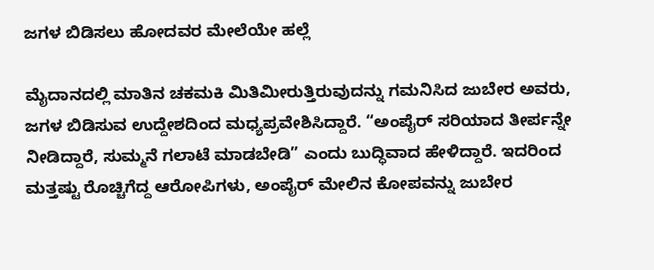ಜಗಳ ಬಿಡಿಸಲು ಹೋದವರ ಮೇಲೆಯೇ ಹಲ್ಲೆ

ಮೈದಾನದಲ್ಲಿ ಮಾತಿನ ಚಕಮಕಿ ಮಿತಿಮೀರುತ್ತಿರುವುದನ್ನು ಗಮನಿಸಿದ ಜುಬೇರ ಅವರು, ಜಗಳ ಬಿಡಿಸುವ ಉದ್ದೇಶದಿಂದ ಮಧ್ಯಪ್ರವೇಶಿಸಿದ್ದಾರೆ. “ಅಂಪೈರ್ ಸರಿಯಾದ ತೀರ್ಪನ್ನೇ ನೀಡಿದ್ದಾರೆ, ಸುಮ್ಮನೆ ಗಲಾಟೆ ಮಾಡಬೇಡಿ” ಎಂದು ಬುದ್ಧಿವಾದ ಹೇಳಿದ್ದಾರೆ. ಇದರಿಂದ ಮತ್ತಷ್ಟು ರೊಚ್ಚಿಗೆದ್ದ ಆರೋಪಿಗಳು, ಅಂಪೈರ್ ಮೇಲಿನ ಕೋಪವನ್ನು ಜುಬೇರ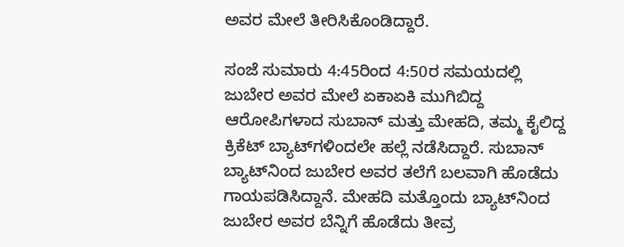ಅವರ ಮೇಲೆ ತೀರಿಸಿಕೊಂಡಿದ್ದಾರೆ.

ಸಂಜೆ ಸುಮಾರು 4:45ರಿಂದ 4:50ರ ಸಮಯದಲ್ಲಿ ಜುಬೇರ ಅವರ ಮೇಲೆ ಏಕಾಏಕಿ ಮುಗಿಬಿದ್ದ ಆರೋಪಿಗಳಾದ ಸುಬಾನ್ ಮತ್ತು ಮೇಹದಿ, ತಮ್ಮ ಕೈಲಿದ್ದ ಕ್ರಿಕೆಟ್ ಬ್ಯಾಟ್‌ಗಳಿಂದಲೇ ಹಲ್ಲೆ ನಡೆಸಿದ್ದಾರೆ. ಸುಬಾನ್ ಬ್ಯಾಟ್‌ನಿಂದ ಜುಬೇರ ಅವರ ತಲೆಗೆ ಬಲವಾಗಿ ಹೊಡೆದು ಗಾಯಪಡಿಸಿದ್ದಾನೆ. ಮೇಹದಿ ಮತ್ತೊಂದು ಬ್ಯಾಟ್‌ನಿಂದ ಜುಬೇರ ಅವರ ಬೆನ್ನಿಗೆ ಹೊಡೆದು ತೀವ್ರ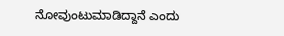ನೋವುಂಟುಮಾಡಿದ್ದಾನೆ ಎಂದು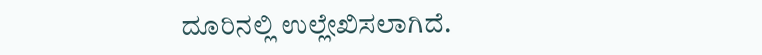ದೂರಿನಲ್ಲಿ ಉಲ್ಲೇಖಿಸಲಾಗಿದೆ.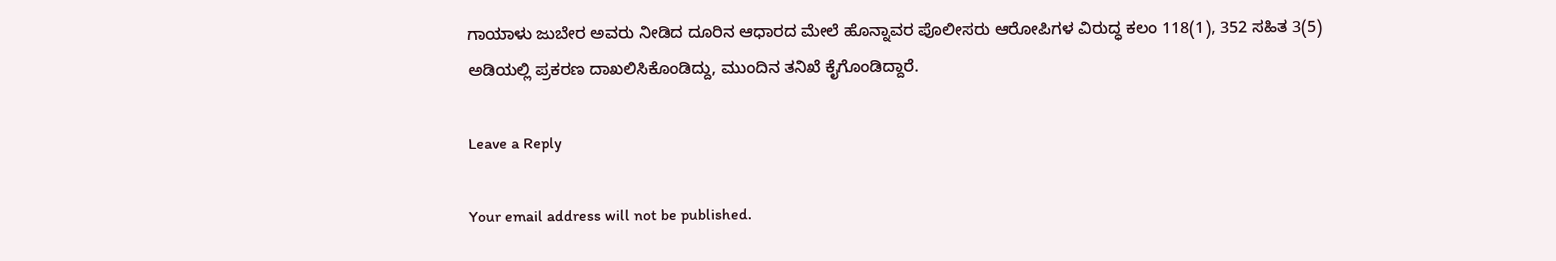ಗಾಯಾಳು ಜುಬೇರ ಅವರು ನೀಡಿದ ದೂರಿನ ಆಧಾರದ ಮೇಲೆ ಹೊನ್ನಾವರ ಪೊಲೀಸರು ಆರೋಪಿಗಳ ವಿರುದ್ಧ ಕಲಂ 118(1), 352 ಸಹಿತ 3(5) ಅಡಿಯಲ್ಲಿ ಪ್ರಕರಣ ದಾಖಲಿಸಿಕೊಂಡಿದ್ದು, ಮುಂದಿನ ತನಿಖೆ ಕೈಗೊಂಡಿದ್ದಾರೆ.

Leave a Reply

Your email address will not be published.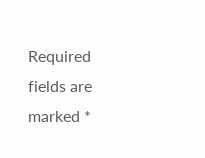Required fields are marked *